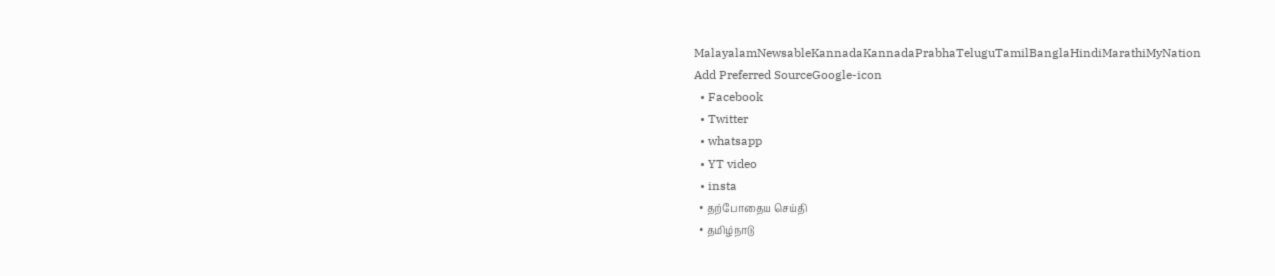MalayalamNewsableKannadaKannadaPrabhaTeluguTamilBanglaHindiMarathiMyNation
Add Preferred SourceGoogle-icon
  • Facebook
  • Twitter
  • whatsapp
  • YT video
  • insta
  • தற்போதைய செய்தி
  • தமிழ்நாடு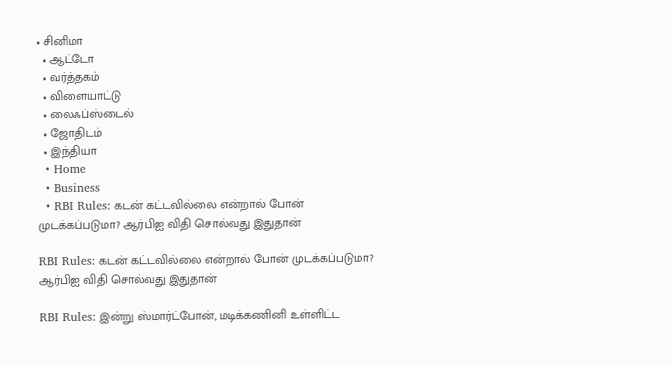• சினிமா
  • ஆட்டோ
  • வர்த்தகம்
  • விளையாட்டு
  • லைஃப்ஸ்டைல்
  • ஜோதிடம்
  • இந்தியா
  • Home
  • Business
  • RBI Rules: கடன் கட்டவில்லை என்றால் போன் முடக்கப்படுமா? ஆர்பிஐ விதி சொல்வது இதுதான்

RBI Rules: கடன் கட்டவில்லை என்றால் போன் முடக்கப்படுமா? ஆர்பிஐ விதி சொல்வது இதுதான்

RBI Rules: இன்று ஸ்மார்ட்போன், மடிக்கணினி உள்ளிட்ட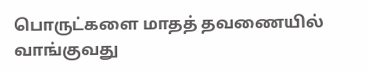பொருட்களை மாதத் தவணையில் வாங்குவது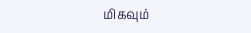மிகவும்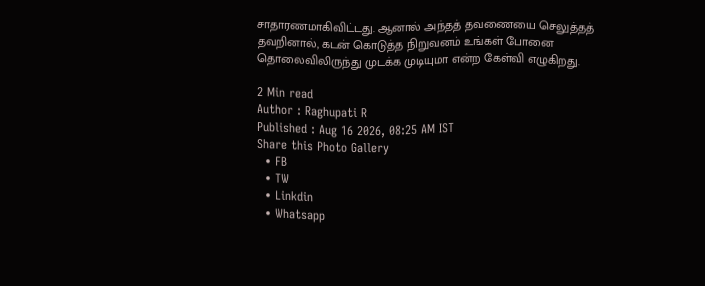சாதாரணமாகிவிட்டது. ஆனால் அந்தத் தவணையை செலுத்தத் தவறினால், கடன் கொடுத்த நிறுவனம் உங்கள் போனை தொலைவிலிருந்து முடக்க முடியுமா என்ற கேள்வி எழுகிறது.

2 Min read
Author : Raghupati R
Published : Aug 16 2026, 08:25 AM IST
Share this Photo Gallery
  • FB
  • TW
  • Linkdin
  • Whatsapp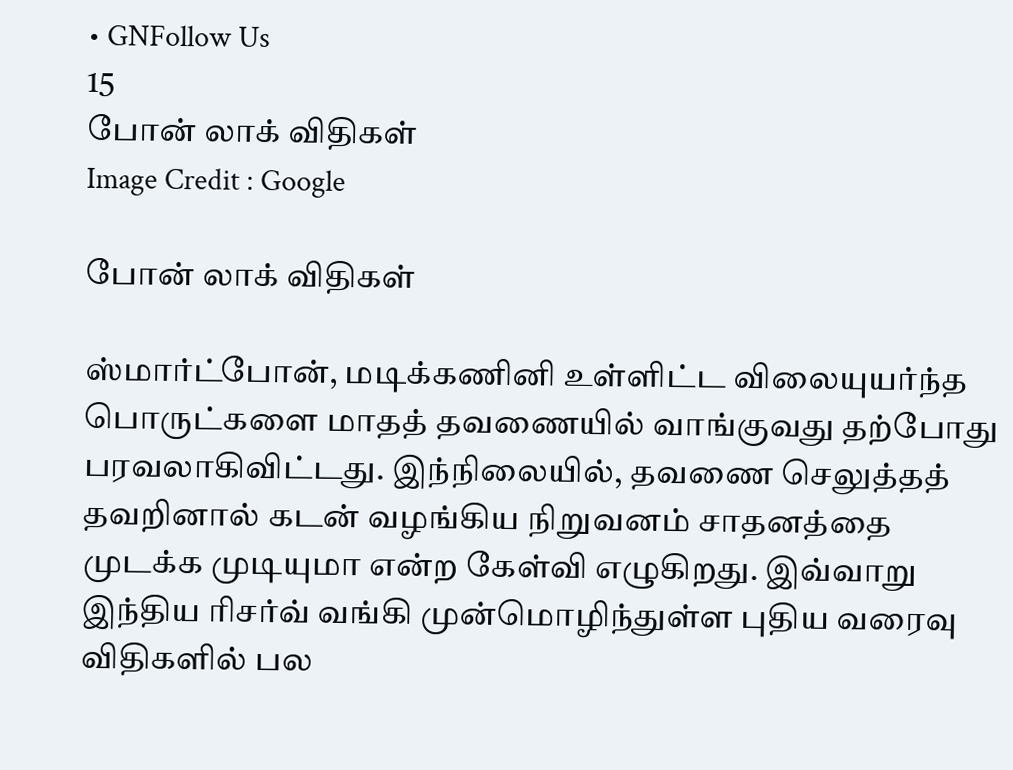• GNFollow Us
15
போன் லாக் விதிகள்
Image Credit : Google

போன் லாக் விதிகள்

ஸ்மார்ட்போன், மடிக்கணினி உள்ளிட்ட விலையுயர்ந்த பொருட்களை மாதத் தவணையில் வாங்குவது தற்போது பரவலாகிவிட்டது. இந்நிலையில், தவணை செலுத்தத் தவறினால் கடன் வழங்கிய நிறுவனம் சாதனத்தை முடக்க முடியுமா என்ற கேள்வி எழுகிறது. இவ்வாறு இந்திய ரிசர்வ் வங்கி முன்மொழிந்துள்ள புதிய வரைவு விதிகளில் பல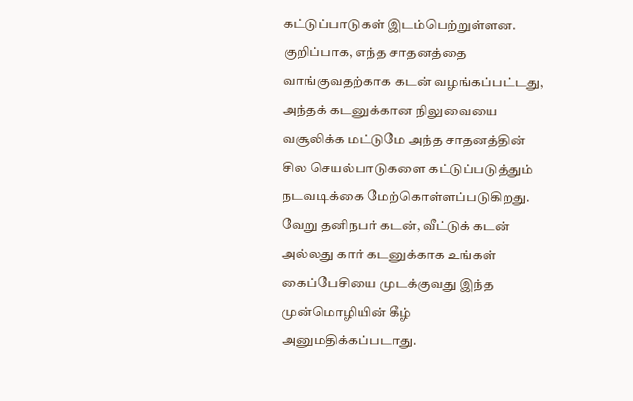கட்டுப்பாடுகள் இடம்பெற்றுள்ளன. குறிப்பாக, எந்த சாதனத்தை வாங்குவதற்காக கடன் வழங்கப்பட்டது, அந்தக் கடனுக்கான நிலுவையை வசூலிக்க மட்டுமே அந்த சாதனத்தின் சில செயல்பாடுகளை கட்டுப்படுத்தும் நடவடிக்கை மேற்கொள்ளப்படுகிறது. வேறு தனிநபர் கடன், வீட்டுக் கடன் அல்லது கார் கடனுக்காக உங்கள் கைப்பேசியை முடக்குவது இந்த முன்மொழியின் கீழ் அனுமதிக்கப்படாது.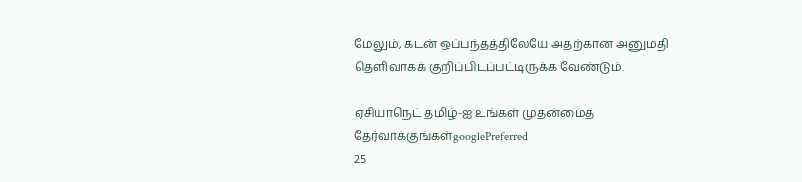மேலும், கடன் ஒப்பந்தத்திலேயே அதற்கான அனுமதி தெளிவாகக் குறிப்பிடப்பட்டிருக்க வேண்டும்.

ஏசியாநெட் தமிழ்-ஐ உங்கள் முதன்மைத் தேர்வாக்குங்கள்googlePreferred
25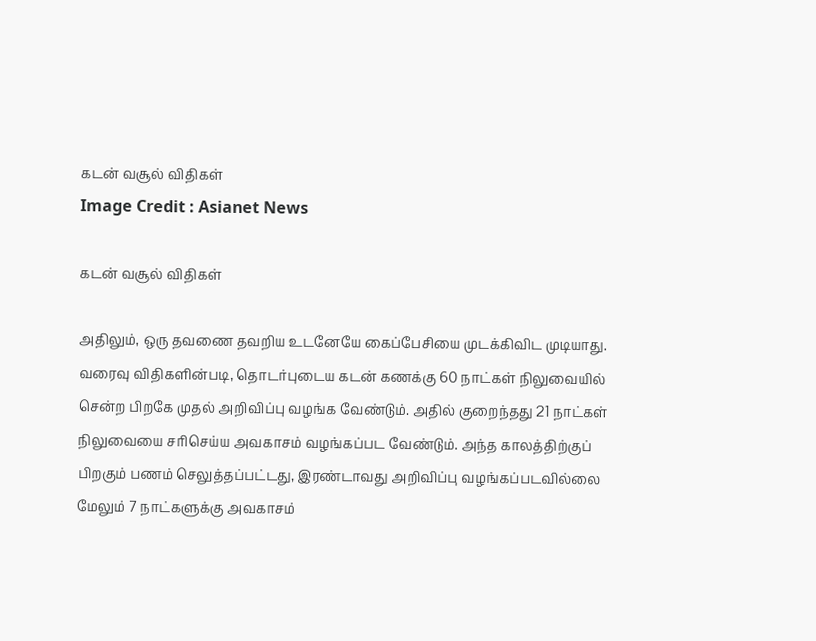கடன் வசூல் விதிகள்
Image Credit : Asianet News

கடன் வசூல் விதிகள்

அதிலும், ஒரு தவணை தவறிய உடனேயே கைப்பேசியை முடக்கிவிட முடியாது. வரைவு விதிகளின்படி, தொடர்புடைய கடன் கணக்கு 60 நாட்கள் நிலுவையில் சென்ற பிறகே முதல் அறிவிப்பு வழங்க வேண்டும். அதில் குறைந்தது 21 நாட்கள் நிலுவையை சரிசெய்ய அவகாசம் வழங்கப்பட வேண்டும். அந்த காலத்திற்குப் பிறகும் பணம் செலுத்தப்பட்டது, இரண்டாவது அறிவிப்பு வழங்கப்படவில்லை மேலும் 7 நாட்களுக்கு அவகாசம்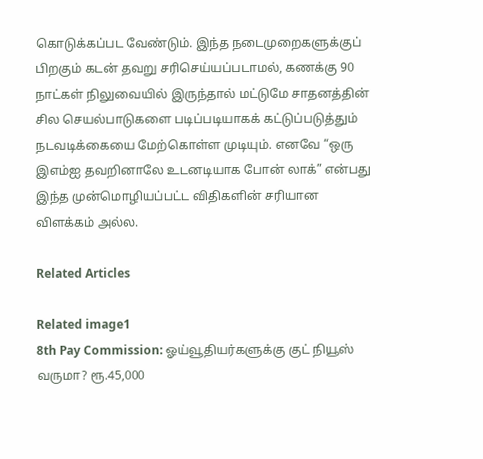கொடுக்கப்பட வேண்டும். இந்த நடைமுறைகளுக்குப் பிறகும் கடன் தவறு சரிசெய்யப்படாமல், கணக்கு 90 நாட்கள் நிலுவையில் இருந்தால் மட்டுமே சாதனத்தின் சில செயல்பாடுகளை படிப்படியாகக் கட்டுப்படுத்தும் நடவடிக்கையை மேற்கொள்ள முடியும். எனவே “ஒரு இஎம்ஐ தவறினாலே உடனடியாக போன் லாக்” என்பது இந்த முன்மொழியப்பட்ட விதிகளின் சரியான விளக்கம் அல்ல.

Related Articles

Related image1
8th Pay Commission: ஓய்வூதியர்களுக்கு குட் நியூஸ் வருமா? ரூ.45,000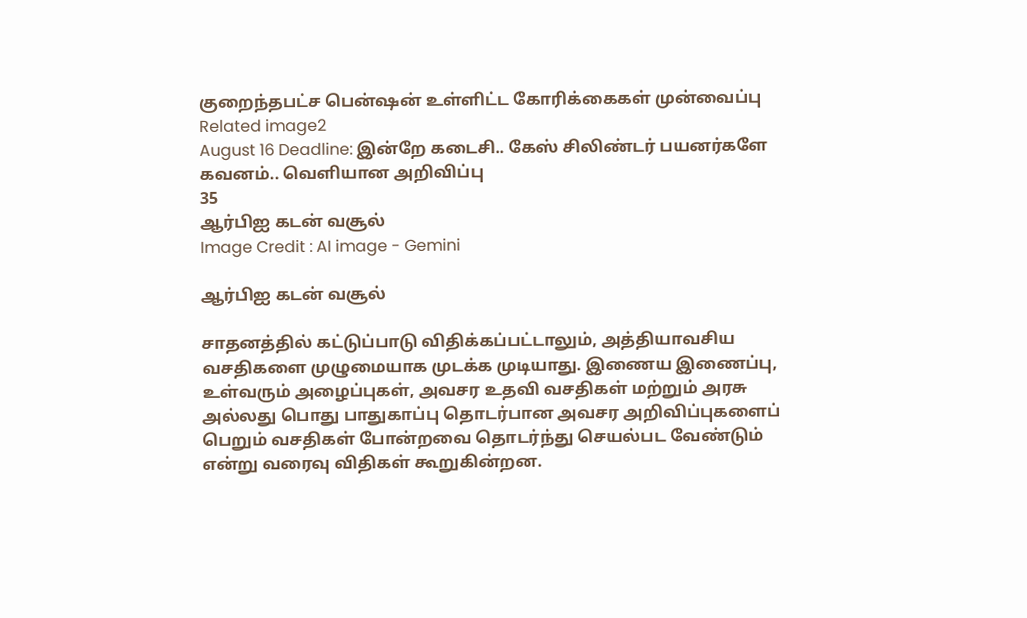குறைந்தபட்ச பென்ஷன் உள்ளிட்ட கோரிக்கைகள் முன்வைப்பு
Related image2
August 16 Deadline: இன்றே கடைசி.. கேஸ் சிலிண்டர் பயனர்களே கவனம்.. வெளியான அறிவிப்பு
35
ஆர்பிஐ கடன் வசூல்
Image Credit : AI image - Gemini

ஆர்பிஐ கடன் வசூல்

சாதனத்தில் கட்டுப்பாடு விதிக்கப்பட்டாலும், அத்தியாவசிய வசதிகளை முழுமையாக முடக்க முடியாது. இணைய இணைப்பு, உள்வரும் அழைப்புகள், அவசர உதவி வசதிகள் மற்றும் அரசு அல்லது பொது பாதுகாப்பு தொடர்பான அவசர அறிவிப்புகளைப் பெறும் வசதிகள் போன்றவை தொடர்ந்து செயல்பட வேண்டும் என்று வரைவு விதிகள் கூறுகின்றன.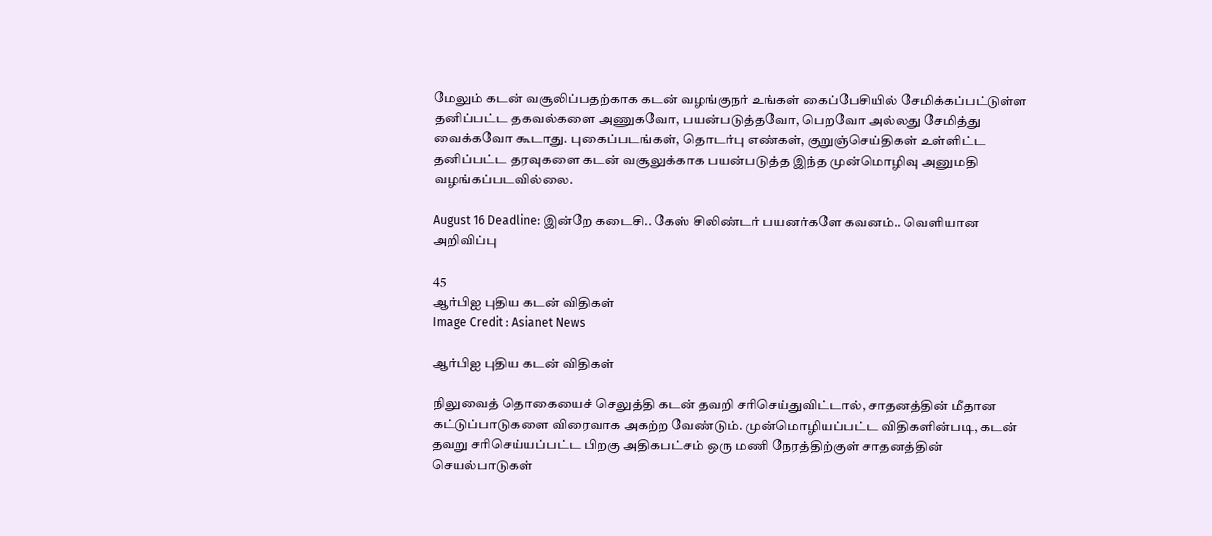மேலும் கடன் வசூலிப்பதற்காக கடன் வழங்குநர் உங்கள் கைப்பேசியில் சேமிக்கப்பட்டுள்ள தனிப்பட்ட தகவல்களை அணுகவோ, பயன்படுத்தவோ, பெறவோ அல்லது சேமித்து வைக்கவோ கூடாது. புகைப்படங்கள், தொடர்பு எண்கள், குறுஞ்செய்திகள் உள்ளிட்ட தனிப்பட்ட தரவுகளை கடன் வசூலுக்காக பயன்படுத்த இந்த முன்மொழிவு அனுமதி வழங்கப்படவில்லை.

August 16 Deadline: இன்றே கடைசி.. கேஸ் சிலிண்டர் பயனர்களே கவனம்.. வெளியான அறிவிப்பு

45
ஆர்பிஐ புதிய கடன் விதிகள்
Image Credit : Asianet News

ஆர்பிஐ புதிய கடன் விதிகள்

நிலுவைத் தொகையைச் செலுத்தி கடன் தவறி சரிசெய்துவிட்டால், சாதனத்தின் மீதான கட்டுப்பாடுகளை விரைவாக அகற்ற வேண்டும். முன்மொழியப்பட்ட விதிகளின்படி, கடன் தவறு சரிசெய்யப்பட்ட பிறகு அதிகபட்சம் ஒரு மணி நேரத்திற்குள் சாதனத்தின் செயல்பாடுகள்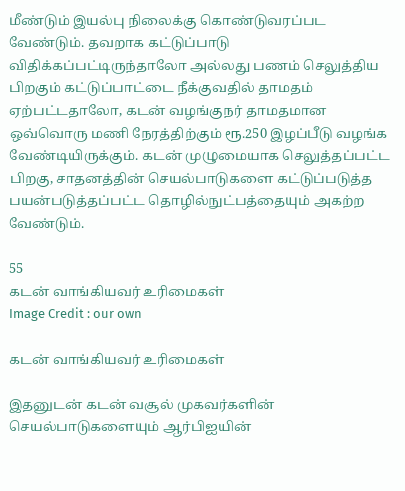மீண்டும் இயல்பு நிலைக்கு கொண்டுவரப்பட வேண்டும். தவறாக கட்டுப்பாடு விதிக்கப்பட்டிருந்தாலோ அல்லது பணம் செலுத்திய பிறகும் கட்டுப்பாட்டை நீக்குவதில் தாமதம் ஏற்பட்டதாலோ, கடன் வழங்குநர் தாமதமான ஒவ்வொரு மணி நேரத்திற்கும் ரூ.250 இழப்பீடு வழங்க வேண்டியிருக்கும். கடன் முழுமையாக செலுத்தப்பட்ட பிறகு, சாதனத்தின் செயல்பாடுகளை கட்டுப்படுத்த பயன்படுத்தப்பட்ட தொழில்நுட்பத்தையும் அகற்ற வேண்டும்.

55
கடன் வாங்கியவர் உரிமைகள்
Image Credit : our own

கடன் வாங்கியவர் உரிமைகள்

இதனுடன் கடன் வசூல் முகவர்களின் செயல்பாடுகளையும் ஆர்பிஐயின்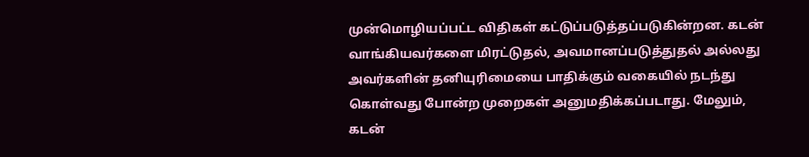முன்மொழியப்பட்ட விதிகள் கட்டுப்படுத்தப்படுகின்றன. கடன் வாங்கியவர்களை மிரட்டுதல், அவமானப்படுத்துதல் அல்லது அவர்களின் தனியுரிமையை பாதிக்கும் வகையில் நடந்து கொள்வது போன்ற முறைகள் அனுமதிக்கப்படாது. மேலும், கடன்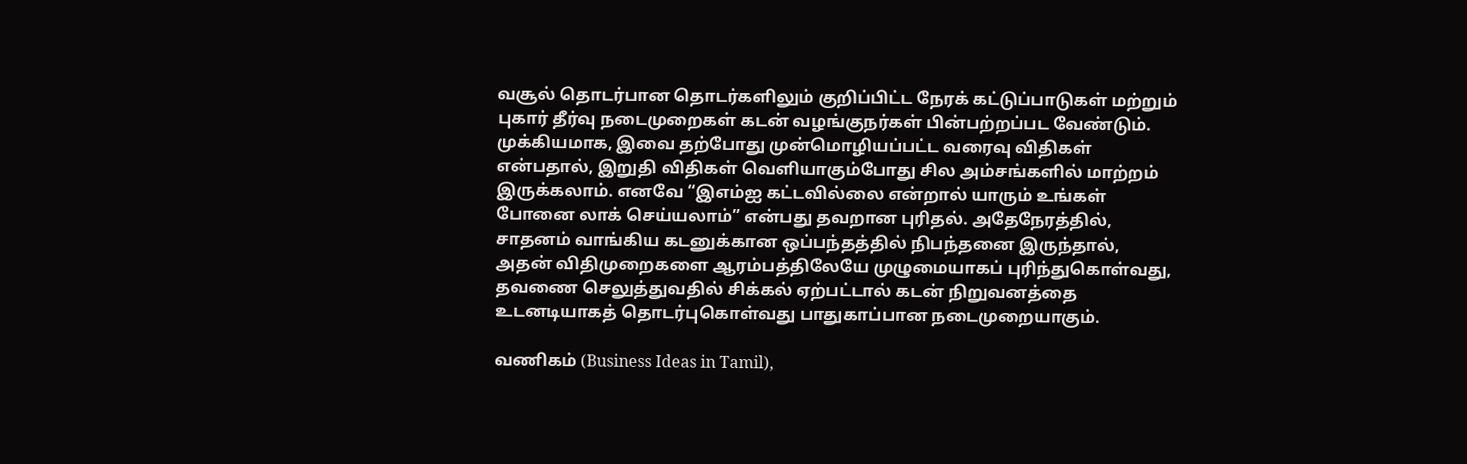வசூல் தொடர்பான தொடர்களிலும் குறிப்பிட்ட நேரக் கட்டுப்பாடுகள் மற்றும் புகார் தீர்வு நடைமுறைகள் கடன் வழங்குநர்கள் பின்பற்றப்பட வேண்டும். முக்கியமாக, இவை தற்போது முன்மொழியப்பட்ட வரைவு விதிகள் என்பதால், இறுதி விதிகள் வெளியாகும்போது சில அம்சங்களில் மாற்றம் இருக்கலாம். எனவே “இஎம்ஐ கட்டவில்லை என்றால் யாரும் உங்கள் போனை லாக் செய்யலாம்” என்பது தவறான புரிதல். அதேநேரத்தில், சாதனம் வாங்கிய கடனுக்கான ஒப்பந்தத்தில் நிபந்தனை இருந்தால், அதன் விதிமுறைகளை ஆரம்பத்திலேயே முழுமையாகப் புரிந்துகொள்வது, தவணை செலுத்துவதில் சிக்கல் ஏற்பட்டால் கடன் நிறுவனத்தை உடனடியாகத் தொடர்புகொள்வது பாதுகாப்பான நடைமுறையாகும்.

வணிகம் (Business Ideas in Tamil),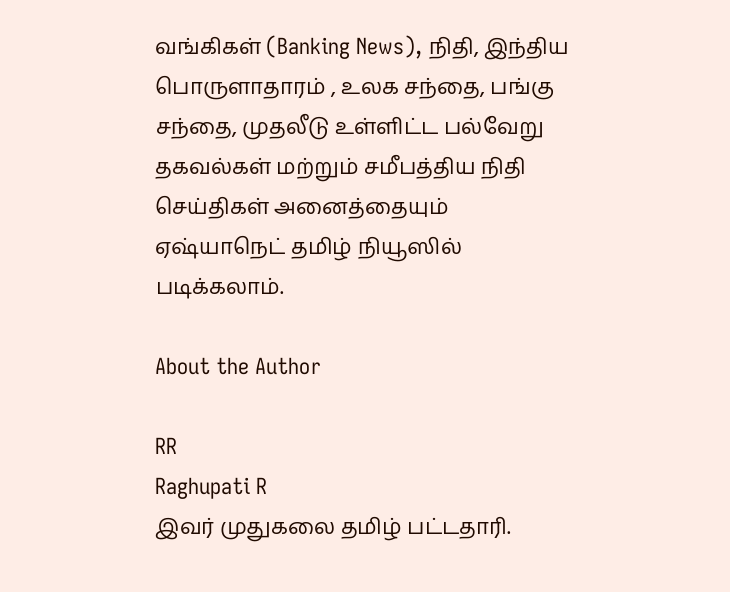வங்கிகள் (Banking News), நிதி, இந்திய பொருளாதாரம் , உலக சந்தை, பங்கு சந்தை, முதலீடு உள்ளிட்ட பல்வேறு தகவல்கள் மற்றும் சமீபத்திய நிதி செய்திகள் அனைத்தையும் ஏஷ்யாநெட் தமிழ் நியூஸில் படிக்கலாம்.

About the Author

RR
Raghupati R
இவர் முதுகலை தமிழ் பட்டதாரி.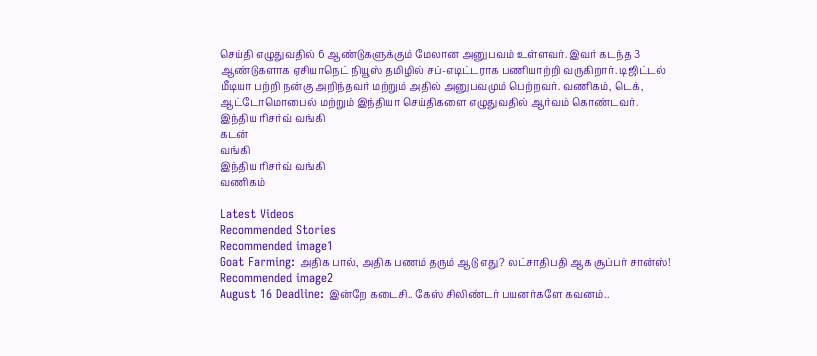செய்தி எழுதுவதில் 6 ஆண்டுகளுக்கும் மேலான அனுபவம் உள்ளவர். இவர் கடந்த 3 ஆண்டுகளாக ஏசியாநெட் நியூஸ் தமிழில் சப்-எடிட்டராக பணியாற்றி வருகிறார். டிஜிட்டல் மீடியா பற்றி நன்கு அறிந்தவர் மற்றும் அதில் அனுபவமும் பெற்றவர். வணிகம், டெக், ஆட்டோமொபைல் மற்றும் இந்தியா செய்திகளை எழுதுவதில் ஆர்வம் கொண்டவர்.
இந்திய ரிசர்வ் வங்கி
கடன்
வங்கி
இந்திய ரிசர்வ் வங்கி
வணிகம்

Latest Videos
Recommended Stories
Recommended image1
Goat Farming: அதிக பால், அதிக பணம் தரும் ஆடு எது? லட்சாதிபதி ஆக சூப்பர் சான்ஸ்!
Recommended image2
August 16 Deadline: இன்றே கடைசி.. கேஸ் சிலிண்டர் பயனர்களே கவனம்..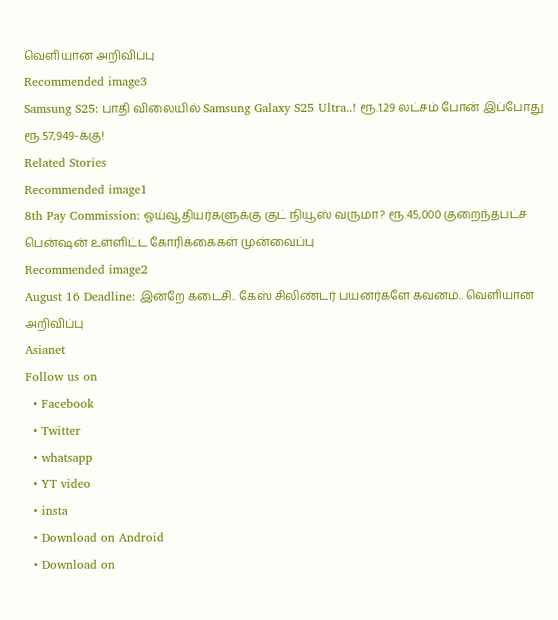வெளியான அறிவிப்பு
Recommended image3
Samsung S25: பாதி விலையில் Samsung Galaxy S25 Ultra..! ரூ.1.29 லட்சம் போன் இப்போது ரூ.57,949-க்கு!
Related Stories
Recommended image1
8th Pay Commission: ஓய்வூதியர்களுக்கு குட் நியூஸ் வருமா? ரூ.45,000 குறைந்தபட்ச பென்ஷன் உள்ளிட்ட கோரிக்கைகள் முன்வைப்பு
Recommended image2
August 16 Deadline: இன்றே கடைசி.. கேஸ் சிலிண்டர் பயனர்களே கவனம்.. வெளியான அறிவிப்பு
Asianet
Follow us on
  • Facebook
  • Twitter
  • whatsapp
  • YT video
  • insta
  • Download on Android
  • Download on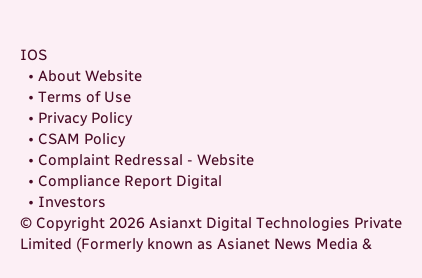IOS
  • About Website
  • Terms of Use
  • Privacy Policy
  • CSAM Policy
  • Complaint Redressal - Website
  • Compliance Report Digital
  • Investors
© Copyright 2026 Asianxt Digital Technologies Private Limited (Formerly known as Asianet News Media &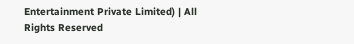Entertainment Private Limited) | All Rights Reserved